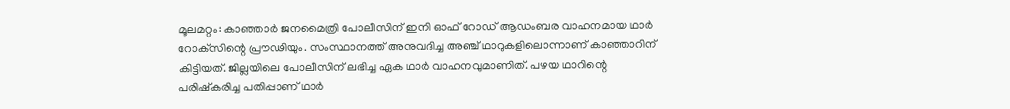മൂലമറ്റം: കാഞ്ഞാർ ജനമൈത്രി പോലീസിന് ഇനി ഓഫ് റോഡ് ആഡംബര വാഹനമായ ഥാർ റോക്‌സിന്റെ പ്രൗഢിയും. സംസ്ഥാനത്ത് അനുവദിച്ച അഞ്ച് ഥാറുകളിലൊന്നാണ് കാഞ്ഞാറിന് കിട്ടിയത്. ജില്ലയിലെ പോലീസിന് ലഭിച്ച ഏക ഥാർ വാഹനവുമാണിത്. പഴയ ഥാറിന്റെ പരിഷ്‌കരിച്ച പതിപ്പാണ് ഥാർ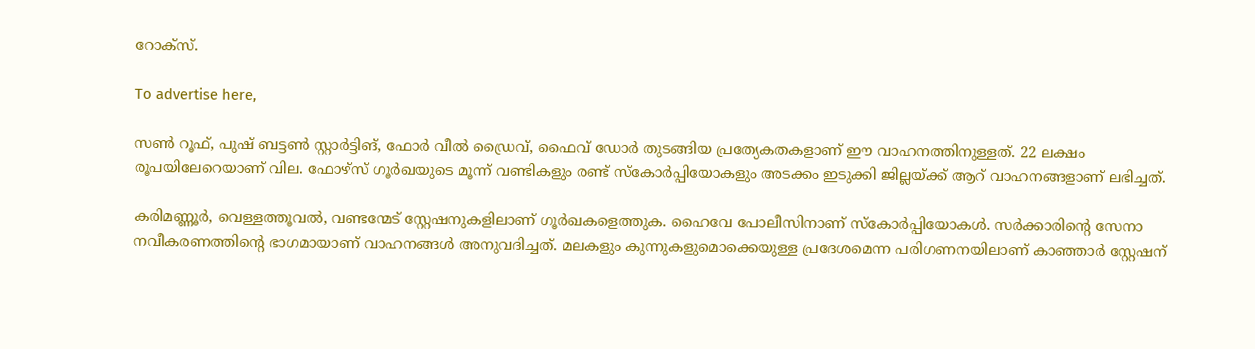റോക്സ്.

To advertise here,

സൺ റൂഫ്, പുഷ് ബട്ടൺ സ്റ്റാർട്ടിങ്, ഫോർ വീൽ ഡ്രൈവ്, ഫൈവ് ഡോർ തുടങ്ങിയ പ്രത്യേകതകളാണ് ഈ വാഹനത്തിനുള്ളത്. 22 ലക്ഷം രൂപയിലേറെയാണ് വില. ഫോഴ്‌സ് ഗൂർഖയുടെ മൂന്ന് വണ്ടികളും രണ്ട് സ്‌കോർപ്പിയോകളും അടക്കം ഇടുക്കി ജില്ലയ്ക്ക് ആറ് വാഹനങ്ങളാണ് ലഭിച്ചത്.

കരിമണ്ണൂർ, വെള്ളത്തൂവൽ, വണ്ടന്മേട് സ്റ്റേഷനുകളിലാണ് ഗൂർഖകളെത്തുക. ഹൈവേ പോലീസിനാണ് സ്‌കോർപ്പിയോകൾ. സർക്കാരിന്റെ സേനാ നവീകരണത്തിന്റെ ഭാഗമായാണ് വാഹനങ്ങൾ അനുവദിച്ചത്. മലകളും കുന്നുകളുമൊക്കെയുള്ള പ്രദേശമെന്ന പരിഗണനയിലാണ് കാഞ്ഞാർ സ്റ്റേഷന്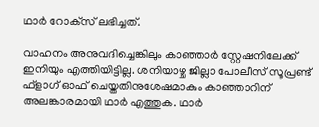ഥാർ റോക്‌സ് ലഭിച്ചത്.

വാഹനം അനുവദിച്ചെങ്കിലും കാഞ്ഞാർ സ്റ്റേഷനിലേക്ക് ഇനിയും എത്തിയിട്ടില്ല. ശനിയാഴ്ച ജില്ലാ പോലീസ് സൂപ്രണ്ട് ഫ്‌ളാഗ് ഓഫ് ചെയ്തതിനുശേഷമാകും കാഞ്ഞാറിന് അലങ്കാരമായി ഥാർ എത്തുക. ഥാർ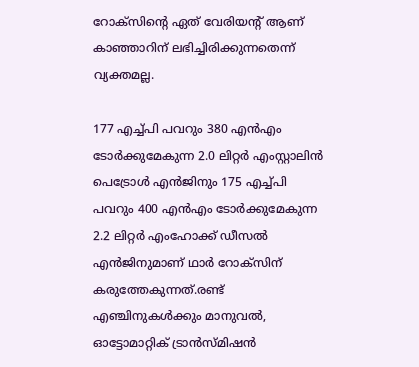റോക്‌സിന്റെ ഏത് വേരിയന്റ് ആണ് കാഞ്ഞാറിന് ലഭിച്ചിരിക്കുന്നതെന്ന് വ്യക്തമല്ല.

177 എച്ച്പി പവറും 380 എൻഎം ടോർക്കുമേകുന്ന 2.0 ലിറ്റർ എംസ്റ്റാലിൻ പെട്രോൾ എൻജിനും 175 എച്ച്പി പവറും 400 എൻഎം ടോർക്കുമേകുന്ന 2.2 ലിറ്റർ എംഹോക്ക് ഡീസൽ എൻജിനുമാണ് ഥാർ റോക്‌സിന് കരുത്തേകുന്നത്.രണ്ട് എഞ്ചിനുകൾക്കും മാനുവൽ, ഓട്ടോമാറ്റിക് ട്രാൻസ്മിഷൻ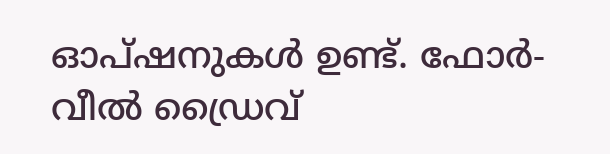ഓപ്ഷനുകൾ ഉണ്ട്. ഫോർ-വീൽ ഡ്രൈവ്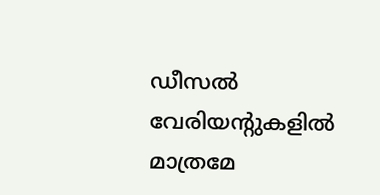ഡീസൽ വേരിയന്റുകളിൽ മാത്രമേ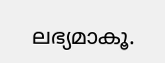ലഭ്യമാകൂ.